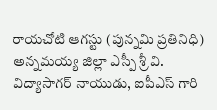రాయచోటి ఆగస్టు (పున్నమి ప్రతినిధి)
అన్నమయ్య జిల్లా ఎస్పీ శ్రీ వి. విద్యాసాగర్ నాయుడు, ఐపీఎస్ గారి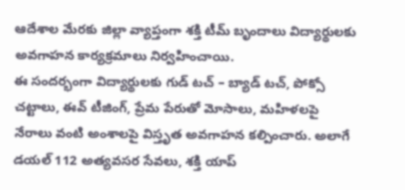ఆదేశాల మేరకు జిల్లా వ్యాప్తంగా శక్తి టీమ్ బృందాలు విద్యార్థులకు అవగాహన కార్యక్రమాలు నిర్వహించాయి.
ఈ సందర్భంగా విద్యార్థులకు గుడ్ టచ్ – బ్యాడ్ టచ్, పోక్సో చట్టాలు, ఈవ్ టీజింగ్, ప్రేమ పేరుతో మోసాలు, మహిళలపై నేరాలు వంటి అంశాలపై విస్తృత అవగాహన కల్పించారు. అలాగే డయల్ 112 అత్యవసర సేవలు, శక్తి యాప్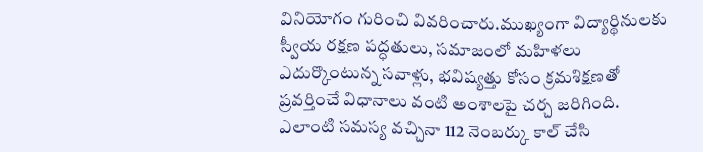వినియోగం గురించి వివరించారు.ముఖ్యంగా విద్యార్థినులకు స్వీయ రక్షణ పద్ధతులు, సమాజంలో మహిళలు ఎదుర్కొంటున్న సవాళ్లు, భవిష్యత్తు కోసం క్రమశిక్షణతో ప్రవర్తించే విధానాలు వంటి అంశాలపై చర్చ జరిగింది. ఎలాంటి సమస్య వచ్చినా 112 నెంబర్కు కాల్ చేసి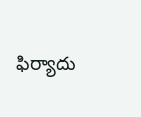ఫిర్యాదు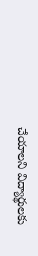చేయాలని విద్యార్థులకు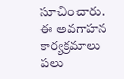సూచించారు.
ఈ అవగాహన కార్యక్రమాలు పలు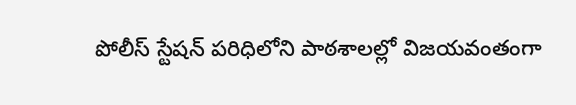పోలీస్ స్టేషన్ పరిధిలోని పాఠశాలల్లో విజయవంతంగా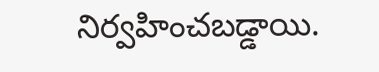నిర్వహించబడ్డాయి.